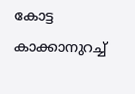കോട്ട കാക്കാനുറച്ച്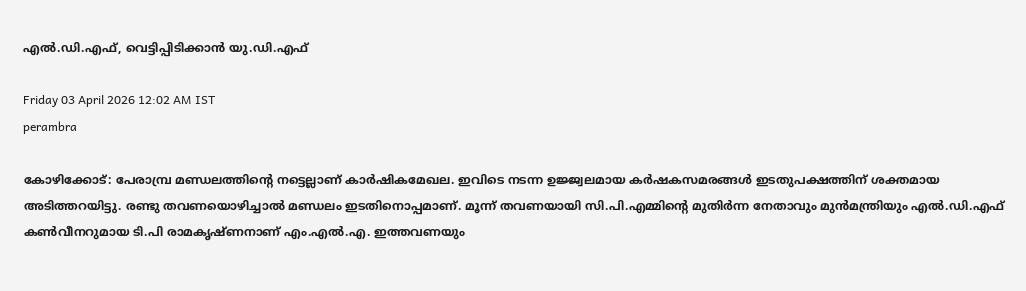എൽ.ഡി.എഫ്, വെട്ടിപ്പിടിക്കാൻ യു.ഡി.എഫ്

Friday 03 April 2026 12:02 AM IST
perambra

കോഴിക്കോട്: പേരാമ്പ്ര മണ്ഡലത്തിന്റെ നട്ടെല്ലാണ് കാർഷികമേഖല. ഇവിടെ നടന്ന ഉജ്ജ്വലമായ കർഷകസമരങ്ങൾ ഇടതുപക്ഷത്തിന് ശക്തമായ അടിത്തറയിട്ടു. രണ്ടു തവണയൊഴിച്ചാൽ മണ്ഡലം ഇടതിനൊപ്പമാണ്. മൂന്ന് തവണയായി സി.പി.എമ്മിന്റെ മുതിർന്ന നേതാവും മുൻമന്ത്രിയും എൽ.ഡി.എഫ് കൺവീനറുമായ ടി.പി രാമകൃഷ്ണനാണ് എം.എൽ.എ. ഇത്തവണയും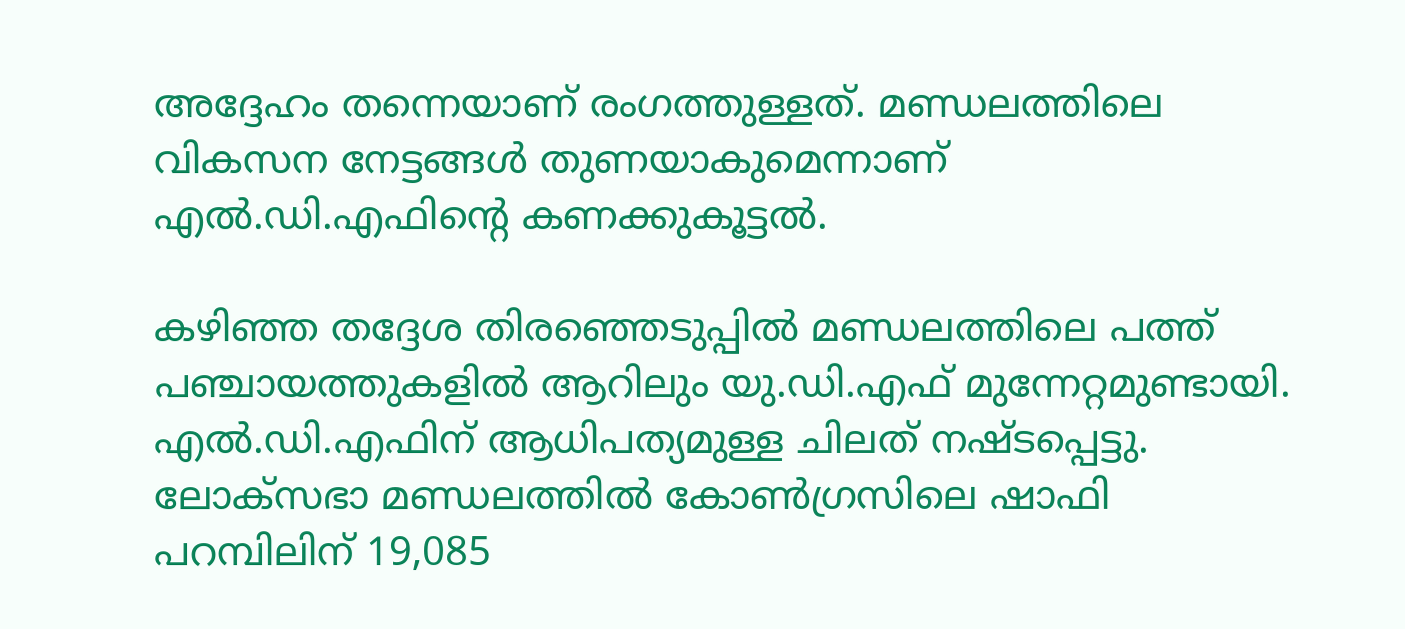അദ്ദേഹം തന്നെയാണ് രംഗത്തുള്ളത്. മണ്ഡലത്തിലെ വികസന നേട്ടങ്ങൾ തുണയാകുമെന്നാണ് എൽ.ഡി.എഫിന്റെ കണക്കുകൂട്ടൽ.

കഴിഞ്ഞ തദ്ദേശ തിരഞ്ഞെടുപ്പിൽ മണ്ഡലത്തിലെ പത്ത് പഞ്ചായത്തുകളിൽ ആറിലും യു.ഡി.എഫ് മുന്നേറ്റമുണ്ടായി. എൽ.ഡി.എഫിന് ആധിപത്യമുള്ള ചിലത് നഷ്ടപ്പെട്ടു. ലോക്സഭാ മണ്ഡലത്തിൽ കോൺഗ്രസിലെ ഷാഫി പറമ്പിലിന് 19,085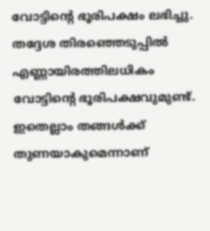വോട്ടിന്റെ ഭൂരിപക്ഷം ലഭിച്ചു. തദ്ദേശ തിരഞ്ഞെടുപ്പിൽ എണ്ണായിരത്തിലധികം വോട്ടിന്റെ ഭൂരിപക്ഷവുമുണ്ട്. ഇതെല്ലാം തങ്ങൾക്ക് തുണയാകുമെന്നാണ്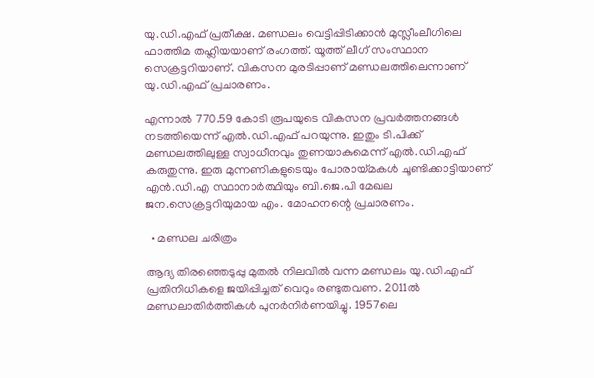യു.ഡി.എഫ് പ്രതീക്ഷ. മണ്ഡലം വെട്ടിപ്പിടിക്കാൻ മുസ്ലീംലീഗിലെ ഫാത്തിമ തഹ്ലിയയാണ് രംഗത്ത്. യൂത്ത് ലീഗ് സംസ്ഥാന സെക്രട്ടറിയാണ്. വികസന മുരടിപ്പാണ് മണ്ഡലത്തിലെന്നാണ് യു.ഡി.എഫ് പ്രചാരണം.

എന്നാൽ 770.59 കോടി രൂപയുടെ വികസന പ്രവർത്തനങ്ങൾ നടത്തിയെന്ന് എൽ.ഡി.എഫ് പറയുന്നു. ഇതും ടി.പിക്ക് മണ്ഡലത്തിലുള്ള സ്വാധീനവും തുണയാകുമെന്ന് എൽ.ഡി.എഫ് കരുതുന്നു. ഇരു മുന്നണികളുടെയും പോരായ്മകൾ ചൂണ്ടിക്കാട്ടിയാണ് എൻ.ഡി.എ സ്ഥാനാർത്ഥിയും ബി.ജെ.പി മേഖല ജന.സെക്രട്ടറിയുമായ എം. മോഹനന്റെ പ്രചാരണം.

  • മണ്ഡല ചരിത്രം

ആദ്യ തിരഞ്ഞെടുപ്പു മുതൽ നിലവിൽ വന്ന മണ്ഡലം യു.ഡി.എഫ് പ്രതിനിധികളെ ജയിപ്പിച്ചത് വെറും രണ്ടുതവണ. 2011ൽ മണ്ഡലാതിർത്തികൾ പുനർനിർണയിച്ചു. 1957ലെ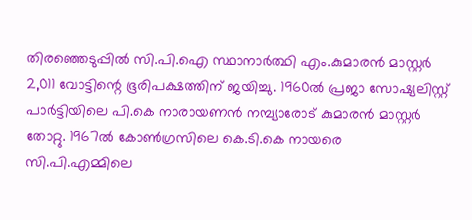തിരഞ്ഞെടുപ്പിൽ സി.പി.ഐ സ്ഥാനാർത്ഥി എം.കുമാരൻ മാസ്റ്റർ 2,011 വോട്ടിന്റെ ഭൂരിപക്ഷത്തിന് ജയിച്ചു. 1960ൽ പ്രജാ സോഷ്യലിസ്റ്റ് പാർട്ടിയിലെ പി.കെ നാരായണൻ നമ്പ്യാരോട് കുമാരൻ മാസ്റ്റർ തോറ്റു. 1967ൽ കോൺഗ്രസിലെ കെ.ടി.കെ നായരെ സി.പി.എമ്മിലെ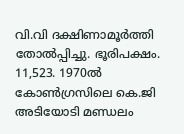വി.വി ദക്ഷിണാമൂർത്തി തോൽപ്പിച്ചു. ഭൂരിപക്ഷം. 11,523. 1970ൽ കോൺഗ്രസിലെ കെ.ജി അടിയോടി മണ്ഡലം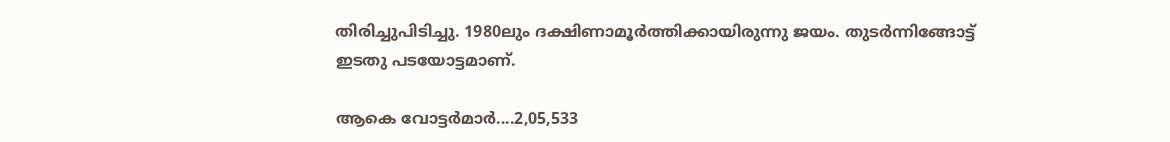തിരിച്ചുപിടിച്ചു. 1980ലും ദക്ഷിണാമൂർത്തിക്കായിരുന്നു ജയം. തുടർന്നിങ്ങോട്ട് ഇടതു പടയോട്ടമാണ്.

ആകെ വോട്ടർമാർ....2,05,533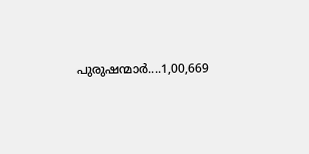പുരുഷന്മാർ....1,00,669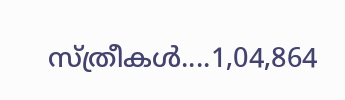സ്ത്രീകൾ....1,04,864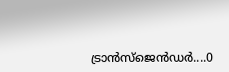ട്രാൻസ്ജെൻഡർ....0